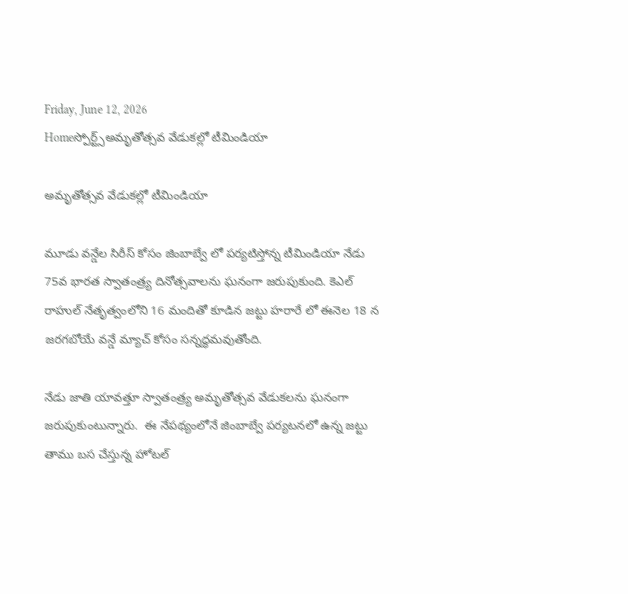Friday, June 12, 2026
Homeస్పోర్ట్స్అమృతోత్సవ వేడుకల్లో టీమిండియా

అమృతోత్సవ వేడుకల్లో టీమిండియా

మూడు వన్డేల సిరీస్ కోసం జింబాబ్వే లో పర్యటిస్తోన్న టీమిండియా నేడు 75వ భారత స్వాతంత్ర్య దినోత్సవాలను ఘనంగా జరుపుకుంది. కెఎల్ రాహుల్ నేతృత్వంలోని 16 మందితో కూడిన జట్టు హరారే లో ఈనెల 18 న జరగబోయే వన్డే మ్యాచ్ కోసం సన్నద్ధమవుతోంది.

నేడు జాతి యావత్తూ స్వాతంత్ర్య అమృతోత్సవ వేడుకలను ఘనంగా జరుపుకుంటున్నారు.  ఈ నేపథ్యంలోనే జింబాబ్వే పర్యటనలో ఉన్న జట్టు  తాము బస చేస్తున్న హోటల్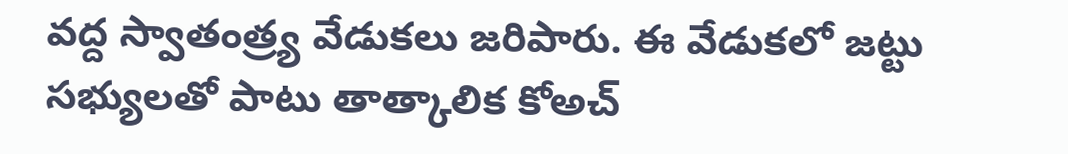వద్ద స్వాతంత్ర్య వేడుకలు జరిపారు. ఈ వేడుకలో జట్టు సభ్యులతో పాటు తాత్కాలిక కోఅచ్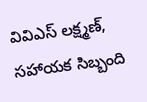వివిఎస్ లక్ష్మణ్, సహాయక సిబ్బంది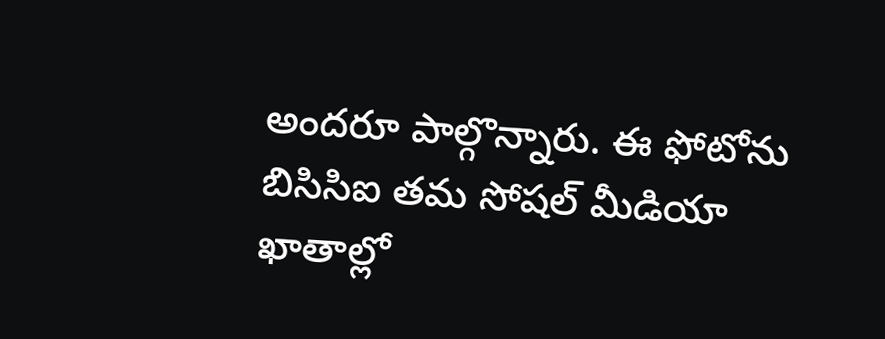అందరూ పాల్గొన్నారు. ఈ ఫోటోను బిసిసిఐ తమ సోషల్ మీడియా ఖాతాల్లో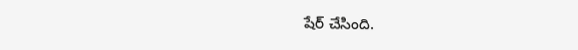షేర్ చేసింది.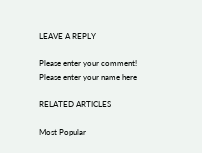LEAVE A REPLY

Please enter your comment!
Please enter your name here

RELATED ARTICLES

Most Popular